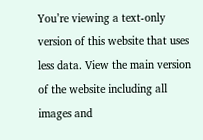You’re viewing a text-only version of this website that uses less data. View the main version of the website including all images and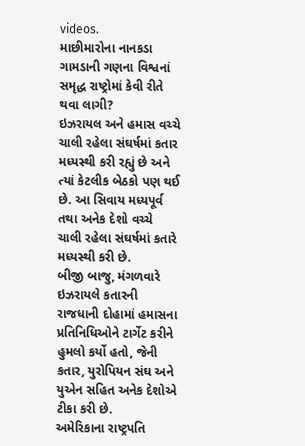videos.
માછીમારોના નાનકડા ગામડાની ગણના વિશ્વનાં સમૃદ્ધ રાષ્ટ્રોમાં કેવી રીતે થવા લાગી?
ઇઝરાયલ અને હમાસ વચ્ચે ચાલી રહેલા સંઘર્ષમાં કતાર મધ્યસ્થી કરી રહ્યું છે અને ત્યાં કેટલીક બેઠકો પણ થઈ છે. આ સિવાય મધ્યપૂર્વ તથા અનેક દેશો વચ્ચે ચાલી રહેલા સંઘર્ષમાં કતારે મધ્યસ્થી કરી છે.
બીજી બાજુ, મંગળવારે ઇઝરાયલે કતારની રાજધાની દોહામાં હમાસના પ્રતિનિધિઓને ટાર્ગેટ કરીને હુમલો કર્યો હતો, જેની કતાર, યુરોપિયન સંઘ અને યુએન સહિત અનેક દેશોએ ટીકા કરી છે.
અમેરિકાના રાષ્ટ્રપતિ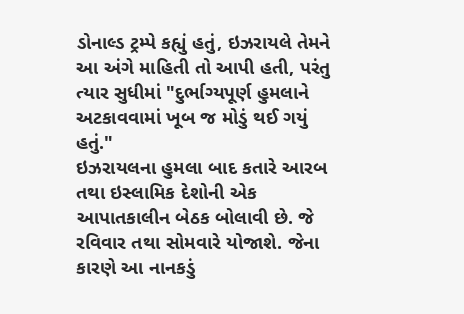ડોનાલ્ડ ટ્રમ્પે કહ્યું હતું, ઇઝરાયલે તેમને આ અંગે માહિતી તો આપી હતી, પરંતુ ત્યાર સુધીમાં "દુર્ભાગ્યપૂર્ણ હુમલાને અટકાવવામાં ખૂબ જ મોડું થઈ ગયું હતું."
ઇઝરાયલના હુમલા બાદ કતારે આરબ તથા ઇસ્લામિક દેશોની એક આપાતકાલીન બેઠક બોલાવી છે. જે રવિવાર તથા સોમવારે યોજાશે. જેના કારણે આ નાનકડું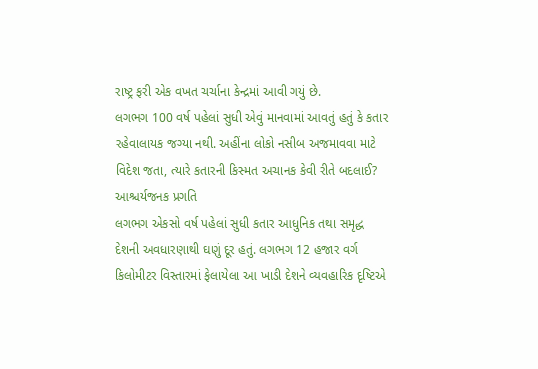રાષ્ટ્ર ફરી એક વખત ચર્ચાના કેન્દ્રમાં આવી ગયું છે.
લગભગ 100 વર્ષ પહેલાં સુધી એવું માનવામાં આવતું હતું કે કતાર રહેવાલાયક જગ્યા નથી. અહીંના લોકો નસીબ અજમાવવા માટે વિદેશ જતા, ત્યારે કતારની કિસ્મત અચાનક કેવી રીતે બદલાઈ?
આશ્ચર્યજનક પ્રગતિ
લગભગ એકસો વર્ષ પહેલાં સુધી કતાર આધુનિક તથા સમૃદ્ધ દેશની અવધારણાથી ઘણું દૂર હતું. લગભગ 12 હજાર વર્ગ કિલોમીટર વિસ્તારમાં ફેલાયેલા આ ખાડી દેશને વ્યવહારિક દૃષ્ટિએ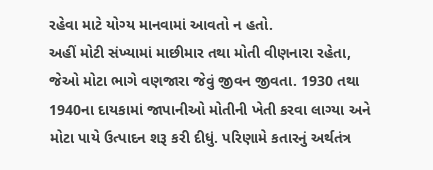રહેવા માટે યોગ્ય માનવામાં આવતો ન હતો.
અહીં મોટી સંખ્યામાં માછીમાર તથા મોતી વીણનારા રહેતા, જેઓ મોટા ભાગે વણજારા જેવું જીવન જીવતા. 1930 તથા 1940ના દાયકામાં જાપાનીઓ મોતીની ખેતી કરવા લાગ્યા અને મોટા પાયે ઉત્પાદન શરૂ કરી દીધું. પરિણામે કતારનું અર્થતંત્ર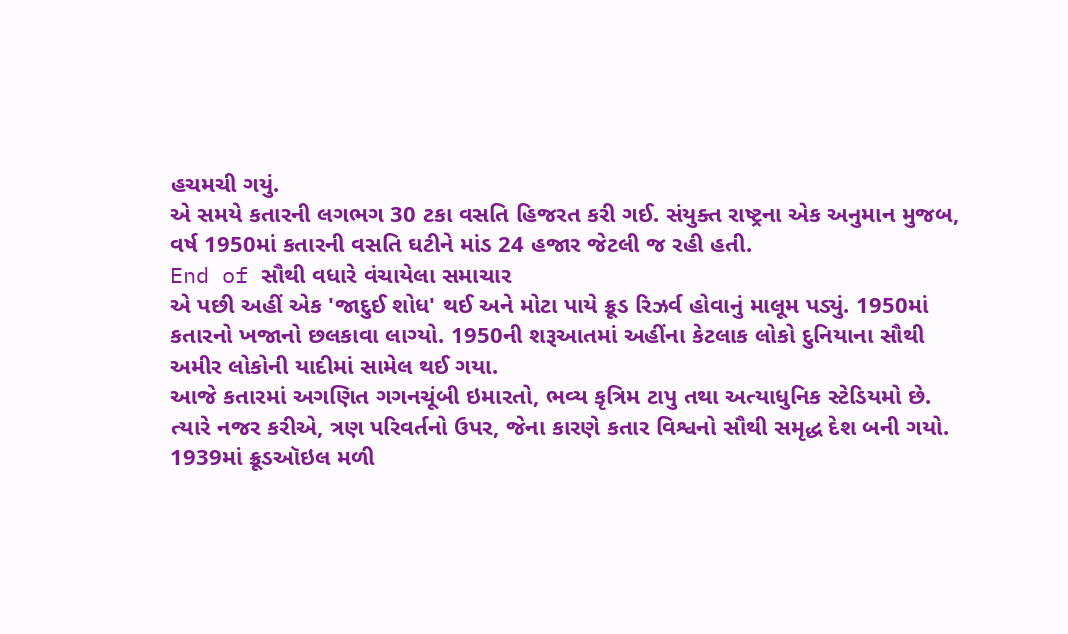હચમચી ગયું.
એ સમયે કતારની લગભગ 30 ટકા વસતિ હિજરત કરી ગઈ. સંયુક્ત રાષ્ટ્રના એક અનુમાન મુજબ, વર્ષ 1950માં કતારની વસતિ ઘટીને માંડ 24 હજાર જેટલી જ રહી હતી.
End of સૌથી વધારે વંચાયેલા સમાચાર
એ પછી અહીં એક 'જાદુઈ શોધ' થઈ અને મોટા પાયે ક્રૂડ રિઝર્વ હોવાનું માલૂમ પડ્યું. 1950માં કતારનો ખજાનો છલકાવા લાગ્યો. 1950ની શરૂઆતમાં અહીંના કેટલાક લોકો દુનિયાના સૌથી અમીર લોકોની યાદીમાં સામેલ થઈ ગયા.
આજે કતારમાં અગણિત ગગનચૂંબી ઇમારતો, ભવ્ય કૃત્રિમ ટાપુ તથા અત્યાધુનિક સ્ટેડિયમો છે. ત્યારે નજર કરીએ, ત્રણ પરિવર્તનો ઉપર, જેના કારણે કતાર વિશ્વનો સૌથી સમૃદ્ધ દેશ બની ગયો.
1939માં ક્રૂડઑઇલ મળી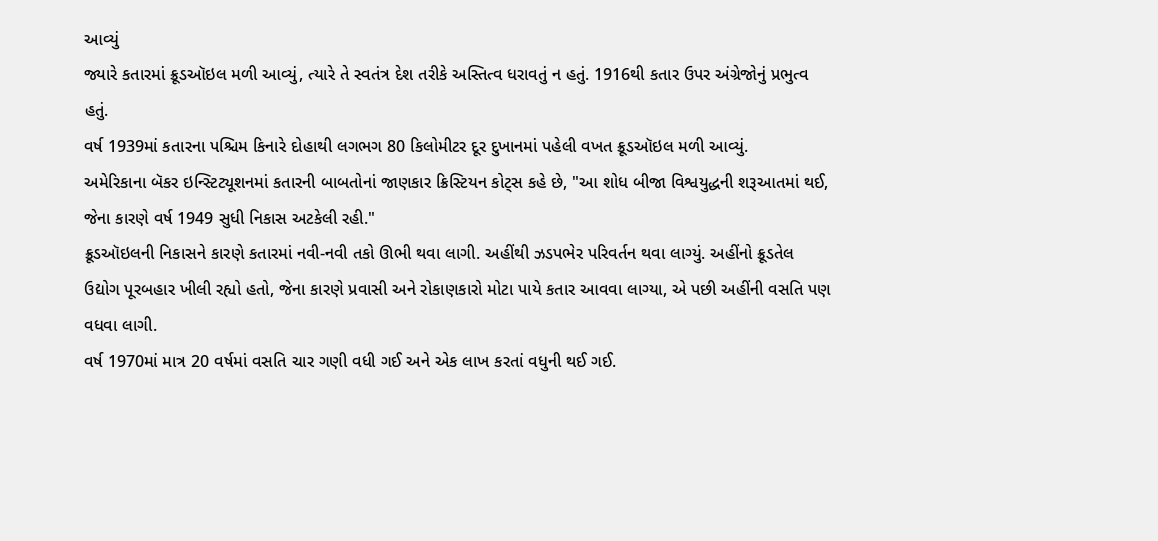આવ્યું
જ્યારે કતારમાં ક્રૂડઑઇલ મળી આવ્યું, ત્યારે તે સ્વતંત્ર દેશ તરીકે અસ્તિત્વ ધરાવતું ન હતું. 1916થી કતાર ઉપર અંગ્રેજોનું પ્રભુત્વ હતું.
વર્ષ 1939માં કતારના પશ્ચિમ કિનારે દોહાથી લગભગ 80 કિલોમીટર દૂર દુખાનમાં પહેલી વખત ક્રૂડઑઇલ મળી આવ્યું.
અમેરિકાના બૅકર ઇન્સ્ટિટ્યૂશનમાં કતારની બાબતોનાં જાણકાર ક્રિસ્ટિયન કોટ્સ કહે છે, "આ શોધ બીજા વિશ્વયુદ્ધની શરૂઆતમાં થઈ, જેના કારણે વર્ષ 1949 સુધી નિકાસ અટકેલી રહી."
ક્રૂડઑઇલની નિકાસને કારણે કતારમાં નવી-નવી તકો ઊભી થવા લાગી. અહીંથી ઝડપભેર પરિવર્તન થવા લાગ્યું. અહીંનો ક્રૂડતેલ ઉદ્યોગ પૂરબહાર ખીલી રહ્યો હતો, જેના કારણે પ્રવાસી અને રોકાણકારો મોટા પાયે કતાર આવવા લાગ્યા, એ પછી અહીંની વસતિ પણ વધવા લાગી.
વર્ષ 1970માં માત્ર 20 વર્ષમાં વસતિ ચાર ગણી વધી ગઈ અને એક લાખ કરતાં વધુની થઈ ગઈ.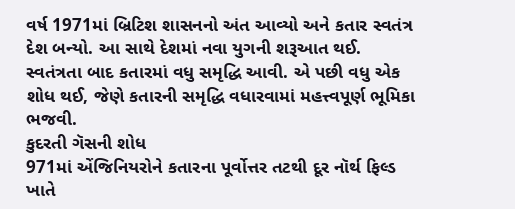વર્ષ 1971માં બ્રિટિશ શાસનનો અંત આવ્યો અને કતાર સ્વતંત્ર દેશ બન્યો. આ સાથે દેશમાં નવા યુગની શરૂઆત થઈ.
સ્વતંત્રતા બાદ કતારમાં વધુ સમૃદ્ધિ આવી. એ પછી વધુ એક શોધ થઈ, જેણે કતારની સમૃદ્ધિ વધારવામાં મહત્ત્વપૂર્ણ ભૂમિકા ભજવી.
કુદરતી ગૅસની શોધ
971માં એંજિનિયરોને કતારના પૂર્વોત્તર તટથી દૂર નૉર્થ ફિલ્ડ ખાતે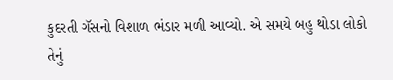કુદરતી ગૅસનો વિશાળ ભંડાર મળી આવ્યો. એ સમયે બહુ થોડા લોકો તેનું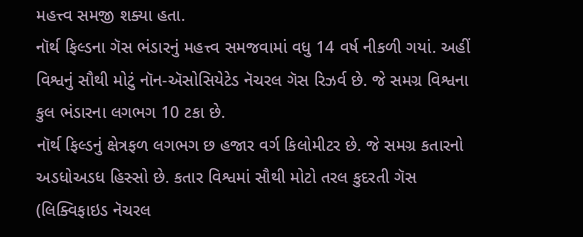મહત્ત્વ સમજી શક્યા હતા.
નૉર્થ ફિલ્ડના ગૅસ ભંડારનું મહત્ત્વ સમજવામાં વધુ 14 વર્ષ નીકળી ગયાં. અહીં વિશ્વનું સૌથી મોટું નૉન-ઍસોસિયેટેડ નૅચરલ ગૅસ રિઝર્વ છે. જે સમગ્ર વિશ્વના કુલ ભંડારના લગભગ 10 ટકા છે.
નૉર્થ ફિલ્ડનું ક્ષેત્રફળ લગભગ છ હજાર વર્ગ કિલોમીટર છે. જે સમગ્ર કતારનો અડધોઅડધ હિસ્સો છે. કતાર વિશ્વમાં સૌથી મોટો તરલ કુદરતી ગૅસ (લિક્વિફાઇડ નૅચરલ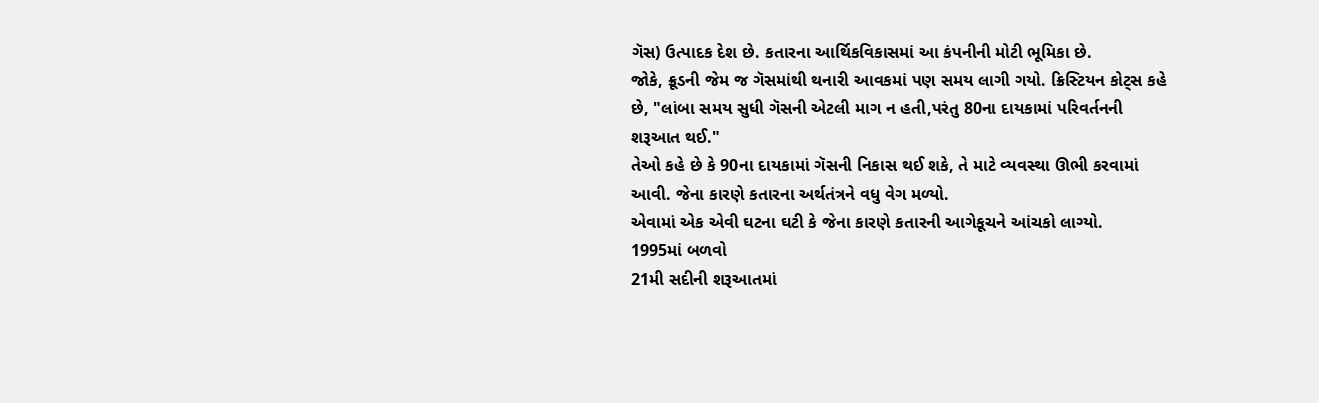ગૅસ) ઉત્પાદક દેશ છે. કતારના આર્થિકવિકાસમાં આ કંપનીની મોટી ભૂમિકા છે.
જોકે, ક્રૂડની જેમ જ ગૅસમાંથી થનારી આવકમાં પણ સમય લાગી ગયો. ક્રિસ્ટિયન કોટ્સ કહે છે, "લાંબા સમય સુધી ગૅસની એટલી માગ ન હતી,પરંતુ 80ના દાયકામાં પરિવર્તનની શરૂઆત થઈ."
તેઓ કહે છે કે 90ના દાયકામાં ગૅસની નિકાસ થઈ શકે, તે માટે વ્યવસ્થા ઊભી કરવામાં આવી. જેના કારણે કતારના અર્થતંત્રને વધુ વેગ મળ્યો.
એવામાં એક એવી ઘટના ઘટી કે જેના કારણે કતારની આગેકૂચને આંચકો લાગ્યો.
1995માં બળવો
21મી સદીની શરૂઆતમાં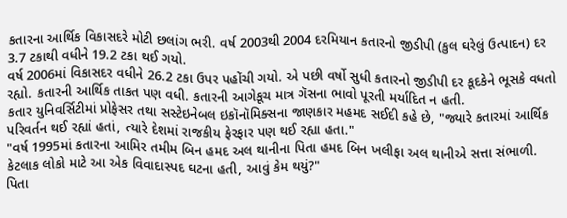કતારના આર્થિક વિકાસદરે મોટી છલાંગ ભરી. વર્ષ 2003થી 2004 દરમિયાન કતારનો જીડીપી (કુલ ઘરેલું ઉત્પાદન) દર 3.7 ટકાથી વધીને 19.2 ટકા થઈ ગયો.
વર્ષ 2006માં વિકાસદર વધીને 26.2 ટકા ઉપર પહોંચી ગયો. એ પછી વર્ષો સુધી કતારનો જીડીપી દર કૂદકેને ભૂસકે વધતો રહ્યો. કતારની આર્થિક તાકત પણ વધી. કતારની આગેકૂચ માત્ર ગૅસના ભાવો પૂરતી મર્યાદિત ન હતી.
કતાર યુનિવર્સિટીમાં પ્રોફેસર તથા સસ્ટેઇનેબલ ઇકૉનૉમિક્સના જાણકાર મહમદ સઈદી કહે છે, "જ્યારે કતારમાં આર્થિક પરિવર્તન થઈ રહ્યાં હતાં, ત્યારે દેશમાં રાજકીય ફેરફાર પણ થઈ રહ્યા હતા."
"વર્ષ 1995માં કતારના આમિર તમીમ બિન હમદ અલ થાનીના પિતા હમદ બિન ખલીફા અલ થાનીએ સત્તા સંભાળી. કેટલાક લોકો માટે આ એક વિવાદાસ્પદ ઘટના હતી, આવું કેમ થયું?"
પિતા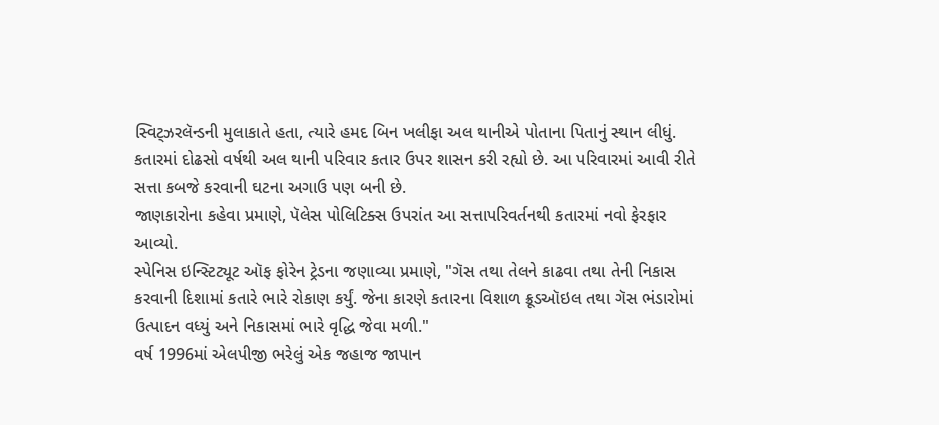સ્વિટ્ઝરલૅન્ડની મુલાકાતે હતા, ત્યારે હમદ બિન ખલીફા અલ થાનીએ પોતાના પિતાનું સ્થાન લીધું. કતારમાં દોઢસો વર્ષથી અલ થાની પરિવાર કતાર ઉપર શાસન કરી રહ્યો છે. આ પરિવારમાં આવી રીતે સત્તા કબજે કરવાની ઘટના અગાઉ પણ બની છે.
જાણકારોના કહેવા પ્રમાણે, પૅલેસ પોલિટિક્સ ઉપરાંત આ સત્તાપરિવર્તનથી કતારમાં નવો ફેરફાર આવ્યો.
સ્પેનિસ ઇન્સ્ટિટ્યૂટ ઑફ ફોરેન ટ્રેડના જણાવ્યા પ્રમાણે, "ગૅસ તથા તેલને કાઢવા તથા તેની નિકાસ કરવાની દિશામાં કતારે ભારે રોકાણ કર્યું. જેના કારણે કતારના વિશાળ ક્રૂડઑઇલ તથા ગૅસ ભંડારોમાં ઉત્પાદન વધ્યું અને નિકાસમાં ભારે વૃદ્ધિ જેવા મળી."
વર્ષ 1996માં એલપીજી ભરેલું એક જહાજ જાપાન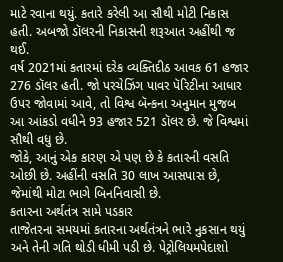માટે રવાના થયું. કતારે કરેલી આ સૌથી મોટી નિકાસ હતી. અબજો ડૉલરની નિકાસની શરૂઆત અહીંથી જ થઈ.
વર્ષ 2021માં કતારમાં દરેક વ્યક્તિદીઠ આવક 61 હજાર 276 ડૉલર હતી. જો પરચેઝિંગ પાવર પૅરિટીના આધાર ઉપર જોવામાં આવે, તો વિશ્વ બૅન્કના અનુમાન મુજબ આ આંકડો વધીને 93 હજાર 521 ડૉલર છે. જે વિશ્વમાં સૌથી વધુ છે.
જોકે, આનું એક કારણ એ પણ છે કે કતારની વસતિ ઓછી છે. અહીંની વસતિ 30 લાખ આસપાસ છે, જેમાંથી મોટા ભાગે બિનનિવાસી છે.
કતારના અર્થતંત્ર સામે પડકાર
તાજેતરના સમયમાં કતારના અર્થતંત્રને ભારે નુકસાન થયું અને તેની ગતિ થોડી ધીમી પડી છે. પેટ્રોલિયમપેદાશો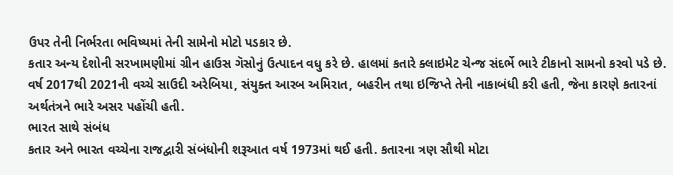ઉપર તેની નિર્ભરતા ભવિષ્યમાં તેની સામેનો મોટો પડકાર છે.
કતાર અન્ય દેશોની સરખામણીમાં ગ્રીન હાઉસ ગૅસોનું ઉત્પાદન વધુ કરે છે. હાલમાં કતારે ક્લાઇમેટ ચેન્જ સંદર્ભે ભારે ટીકાનો સામનો કરવો પડે છે.
વર્ષ 2017થી 2021ની વચ્ચે સાઉદી અરેબિયા, સંયુક્ત આરબ અમિરાત, બહરીન તથા ઇજિપ્તે તેની નાકાબંધી કરી હતી, જેના કારણે કતારનાં અર્થતંત્રને ભારે અસર પહોંચી હતી.
ભારત સાથે સંબંધ
કતાર અને ભારત વચ્ચેના રાજદ્વારી સંબંધોની શરૂઆત વર્ષ 1973માં થઈ હતી. કતારના ત્રણ સૌથી મોટા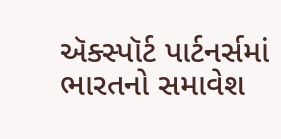ઍક્સ્પૉર્ટ પાર્ટનર્સમાં ભારતનો સમાવેશ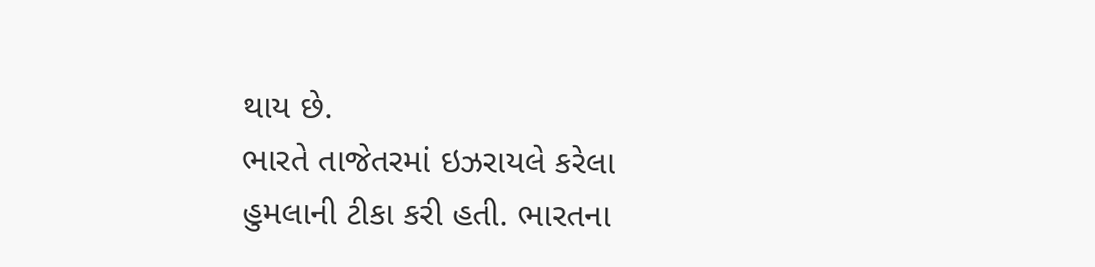થાય છે.
ભારતે તાજેતરમાં ઇઝરાયલે કરેલા હુમલાની ટીકા કરી હતી. ભારતના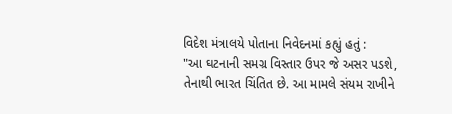વિદેશ મંત્રાલયે પોતાના નિવેદનમાં કહ્યું હતું :
"આ ઘટનાની સમગ્ર વિસ્તાર ઉપર જે અસર પડશે, તેનાથી ભારત ચિંતિત છે. આ મામલે સંયમ રાખીને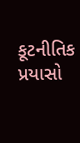કૂટનીતિક પ્રયાસો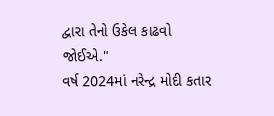દ્વારા તેનો ઉકેલ કાઢવો જોઈએ."
વર્ષ 2024માં નરેન્દ્ર મોદી કતાર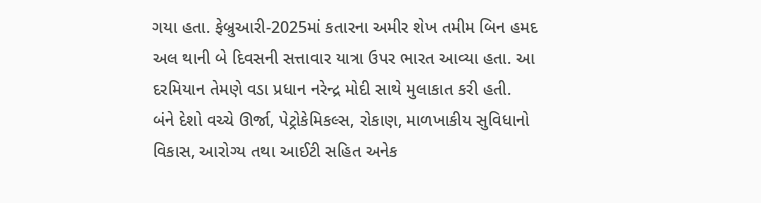ગયા હતા. ફેબ્રુઆરી-2025માં કતારના અમીર શેખ તમીમ બિન હમદ અલ થાની બે દિવસની સત્તાવાર યાત્રા ઉપર ભારત આવ્યા હતા. આ દરમિયાન તેમણે વડા પ્રધાન નરેન્દ્ર મોદી સાથે મુલાકાત કરી હતી.
બંને દેશો વચ્ચે ઊર્જા, પેટ્રોકેમિકલ્સ, રોકાણ, માળખાકીય સુવિધાનો વિકાસ, આરોગ્ય તથા આઈટી સહિત અનેક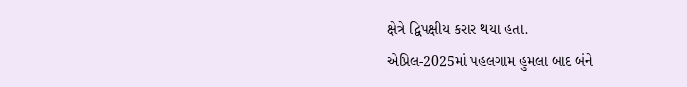ક્ષેત્રે દ્વિપક્ષીય કરાર થયા હતા.
એપ્રિલ-2025માં પહલગામ હુમલા બાદ બંને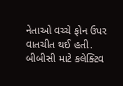નેતાઓ વચ્ચે ફોન ઉપર વાતચીત થઈ હતી.
બીબીસી માટે કલેક્ટિવ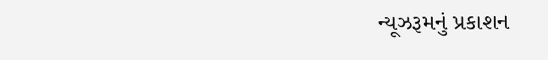ન્યૂઝરૂમનું પ્રકાશન